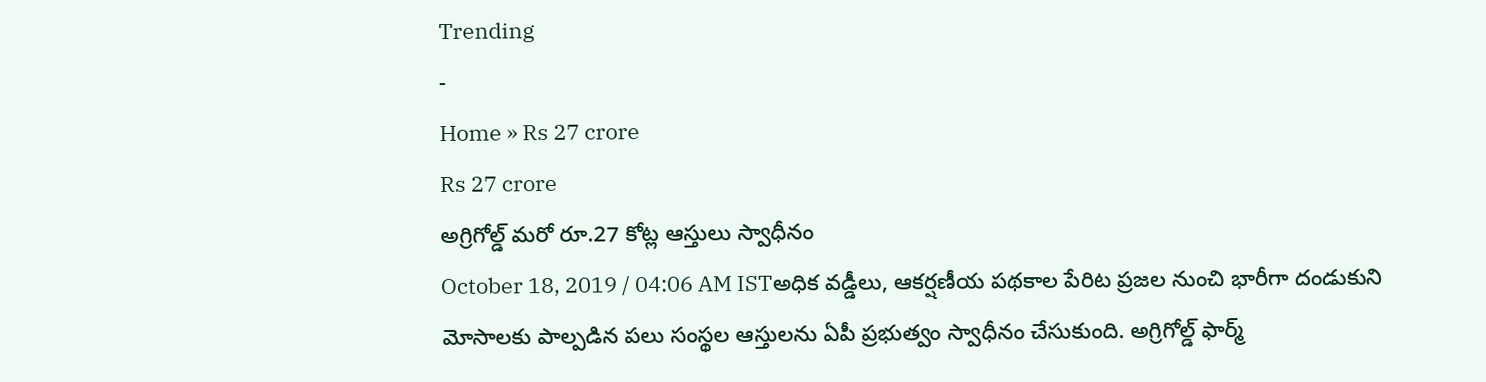Trending
-
Home » Rs 27 crore
Rs 27 crore
అగ్రిగోల్డ్ మరో రూ.27 కోట్ల ఆస్తులు స్వాధీనం
October 18, 2019 / 04:06 AM ISTఅధిక వడ్డీలు, ఆకర్షణీయ పథకాల పేరిట ప్రజల నుంచి భారీగా దండుకుని మోసాలకు పాల్పడిన పలు సంస్థల ఆస్తులను ఏపీ ప్రభుత్వం స్వాధీనం చేసుకుంది. అగ్రిగోల్డ్ ఫార్మ్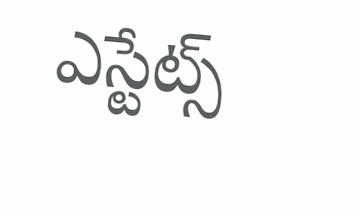ఎస్టేట్స్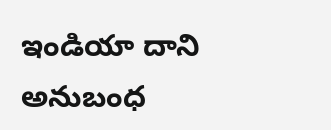ఇండియా దాని అనుబంధ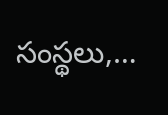సంస్థలు,…